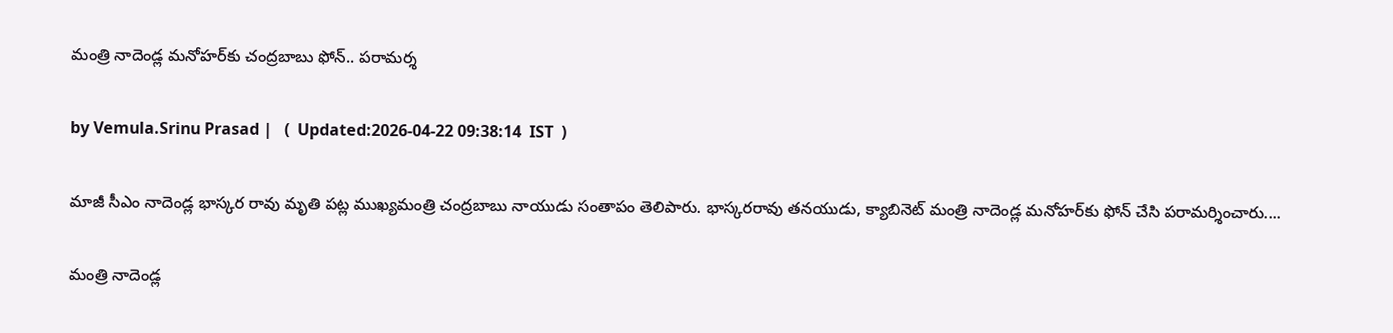మంత్రి నాదెండ్ల మనోహర్‌కు చంద్రబాబు ఫోన్.. పరామర్శ

by Vemula.Srinu Prasad |   (  Updated:2026-04-22 09:38:14  IST  )

మాజీ సీఎం నాదెండ్ల భాస్కర రావు మృతి పట్ల ముఖ్యమంత్రి చంద్రబాబు నాయుడు సంతాపం తెలిపారు. భాస్కరరావు తనయుడు, క్యాబినెట్ మంత్రి నాదెండ్ల మనోహర్‌కు ఫోన్ చేసి పరామర్శించారు....

మంత్రి నాదెండ్ల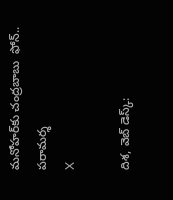మనోహర్‌కు చంద్రబాబు  ఫోన్.. పరామర్శ
X

దిశ, వెబ్ డెస్క్: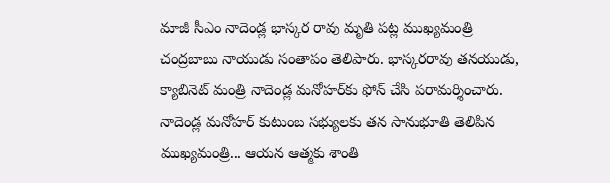మాజీ సీఎం నాదెండ్ల భాస్కర రావు మృతి పట్ల ముఖ్యమంత్రి చంద్రబాబు నాయుడు సంతాపం తెలిపారు. భాస్కరరావు తనయుడు, క్యాబినెట్ మంత్రి నాదెండ్ల మనోహర్‌కు ఫోన్ చేసి పరామర్శించారు. నాదెండ్ల మనోహర్ కుటుంబ సభ్యులకు తన సానుభూతి తెలిపిన ముఖ్యమంత్రి... ఆయన ఆత్మకు శాంతి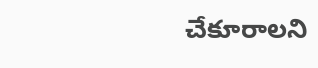చేకూరాలని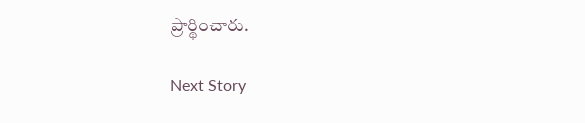ప్రార్థించారు.

Next Story